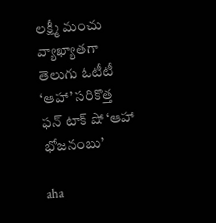లక్ష్మీ మంచు వ్యాఖ్యాతగా తెలుగు ఓటీటీ ‘ఆహా’ సరికొత్త ఫన్‌ టాక్‌ షో ‘ఆహా భోజనంబు’

aha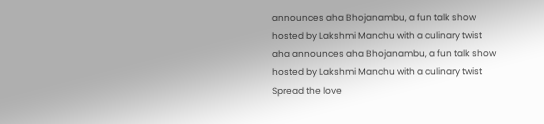announces aha Bhojanambu, a fun talk show hosted by Lakshmi Manchu with a culinary twist
aha announces aha Bhojanambu, a fun talk show hosted by Lakshmi Manchu with a culinary twist
Spread the love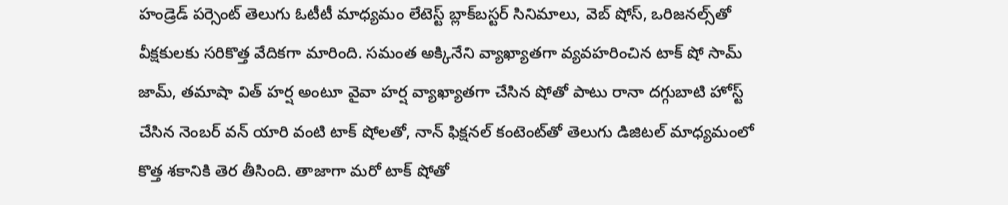హండ్రెడ్‌ పర్సెంట్‌ తెలుగు ఓటీటీ మాధ్యమం లేటెస్ట్‌ బ్లాక్‌బస్టర్‌ సినిమాలు, వెబ్‌ షోస్‌, ఒరిజనల్స్‌తో వీక్షకులకు సరికొత్త వేదికగా మారింది. సమంత అక్కినేని వ్యాఖ్యాతగా వ్యవహరించిన టాక్‌ షో సామ్‌ జామ్‌, తమాషా విత్‌ హర్ష అంటూ వైవా హర్ష వ్యాఖ్యాతగా చేసిన షోతో పాటు రానా దగ్గుబాటి హోస్ట్‌ చేసిన నెంబర్‌ వన్‌ యారి వంటి టాక్‌ షోలతో, నాన్‌ ఫిక్షనల్‌ కంటెంట్‌తో తెలుగు డిజిటల్ మాధ్యమంలో కొత్త శకానికి తెర తీసింది. తాజాగా మరో టాక్‌ షోతో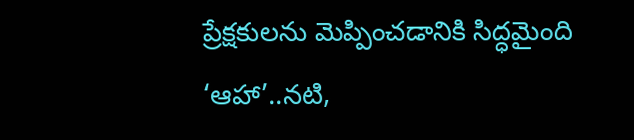ప్రేక్షకులను మెప్పించడానికి సిద్ధమైంది ‘ఆహా’..నటి,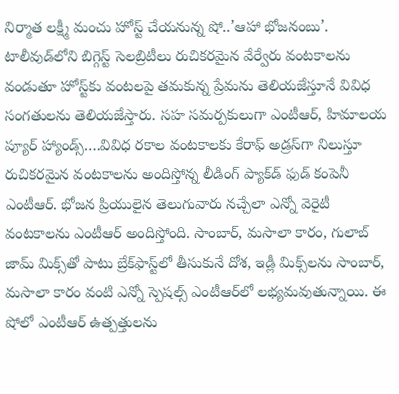నిర్మాత లక్ష్మీ మంచు హోస్ట్‌ చేయనున్న షో..’ఆహా భోజనంబు’. టాలీవుడ్‌లోని బిగ్గెస్ట్ సెలబ్రిటీలు రుచికరమైన వేర్వేరు వంటకాలను వండుతూ హోస్ట్‌కు వంటలపై తమకున్న ప్రేమను తెలియజేస్తూనే వివిధ సంగతులను తెలియజేస్తారు. సహ సమర్పకులుగా ఎంటీఆర్‌, హిమాలయ ప్యూర్‌ హ్యాండ్స్‌….వివిధ రకాల వంటకాలకు కేరాఫ్‌ అడ్రస్‌గా నిలుస్తూ రుచికరమైన వంటకాలను అందిస్తోన్న లీడింగ్ ప్యాక్‌డ్‌ ఫుడ్‌ కంపెనీ ఎంటీఆర్‌. భోజన ప్రియులైన తెలుగువారు నచ్చేలా ఎన్నో వెరైటీ వంటకాలను ఎంటీఆర్‌ అందిస్తోంది. సాంబార్, మసాలా కారం, గులాబ్‌ జామ్‌ మిక్స్‌తో పాటు బ్రేక్‌ఫాస్ట్‌లో తీసుకునే దోశ, ఇడ్లీ మిక్స్‌లను సాంబార్, మసాలా కారం వంటి ఎన్నో స్పెషల్స్‌ ఎంటీఆర్‌లో లభ్యమవుతున్నాయి. ఈ షోలో ఎంటీఆర్‌ ఉత్పత్తులను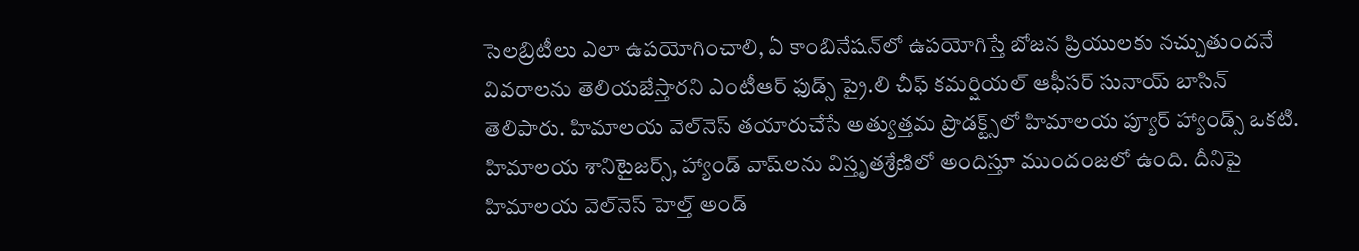సెలబ్రిటీలు ఎలా ఉపయోగించాలి, ఏ కాంబినేషన్‌లో ఉపయోగిస్తే బోజన ప్రియులకు నచ్చుతుందనే వివరాలను తెలియజేస్తారని ఎంటీఆర్‌ ఫుడ్స్‌ ప్రై.లి చీఫ్‌ కమర్షియల్‌ ఆఫీసర్‌ సునాయ్‌ బాసిన్‌ తెలిపారు. హిమాలయ వెల్‌నెస్‌ తయారుచేసే అత్యుత్తమ ప్రొడక్ట్స్‌లో హిమాలయ ప్యూర్ హ్యాండ్స్‌ ఒకటి. హిమాలయ శానిటైజర్స్‌, హ్యాండ్‌ వాష్‌లను విస్తృతశ్రేణిలో అందిస్తూ ముందంజలో ఉంది. దీనిపై హిమాలయ వెల్‌నెస్‌ హెల్త్‌ అండ్‌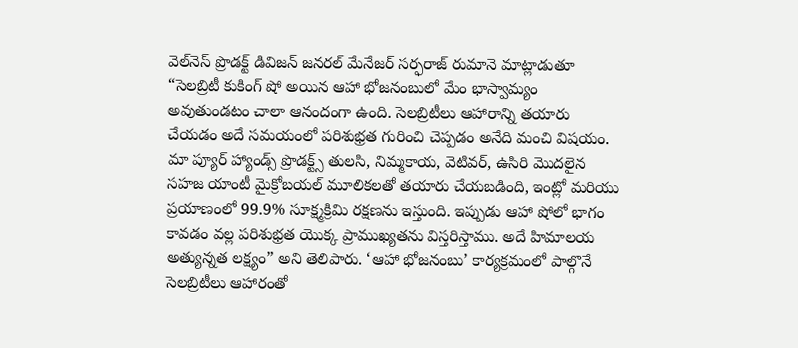వెల్‌నెస్‌ ప్రొడక్ట్‌ డివిజన్‌ జనరల్‌ మేనేజర్‌ సర్ఫరాజ్‌ రుమానె మాట్లాడుతూ “సెలబ్రిటీ కుకింగ్ షో అయిన ఆహా భోజనంబులో మేం భాస్వామ్యం అవుతుండటం చాలా ఆనందంగా ఉంది. సెలబ్రిటీలు ఆహారాన్ని తయారు చేయడం అదే సమయంలో పరిశుభ్రత గురించి చెప్పడం అనేది మంచి విషయం. మా ప్యూర్ హ్యాండ్స్ ప్రొడక్ట్స్‌ తులసి, నిమ్మకాయ, వెటివర్, ఉసిరి మొదలైన సహజ యాంటీ మైక్రోబయల్ మూలికలతో తయారు చేయబడింది, ఇంట్లో మరియు ప్రయాణంలో 99.9% సూక్ష్మక్రిమి రక్షణను ఇస్తుంది. ఇప్పుడు ఆహా షోలో భాగం కావడం వల్ల పరిశుభ్రత యొక్క ప్రాముఖ్యతను విస్తరిస్తాము. అదే హిమాలయ అత్యున్నత లక్ష్యం” అని తెలిపారు. ‘ఆహా భోజనంబు’ కార్యక్రమంలో పాల్గొనే సెలబ్రిటీలు ఆహారంతో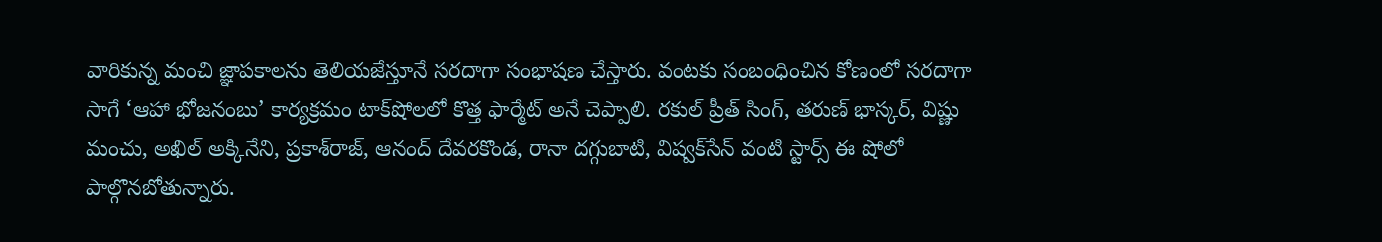వారికున్న మంచి జ్ఞాపకాలను తెలియజేస్తూనే సరదాగా సంభాషణ చేస్తారు. వంటకు సంబంధించిన కోణంలో సరదాగా సాగే ‘ఆహా భోజనంబు’ కార్యక్రమం టాక్‌షోలలో కొత్త ఫార్మేట్‌ అనే చెప్పాలి. రకుల్‌ ప్రీత్‌ సింగ్‌, తరుణ్‌ భాస్కర్‌, విష్ణు మంచు, అఖిల్‌ అక్కినేని, ప్రకాశ్‌రాజ్‌, ఆనంద్‌ దేవరకొండ, రానా దగ్గుబాటి, విష్వక్‌సేన్‌ వంటి స్టార్స్‌ ఈ షోలో పాల్గొనబోతున్నారు.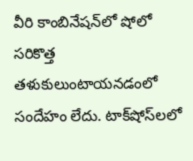వీరి కాంబినేషన్‌లో షోలో సరికొత్త తళుకులుంటాయనడంలో సందేహం లేదు. టాక్‌షోస్‌లలో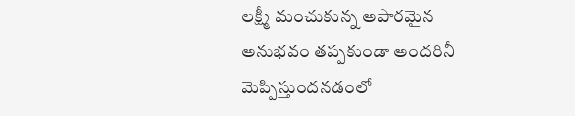లక్ష్మీ మంచుకున్న అపారమైన అనుభవం తప్పకుండా అందరినీ మెప్పిస్తుందనడంలో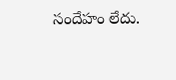సందేహం లేదు.